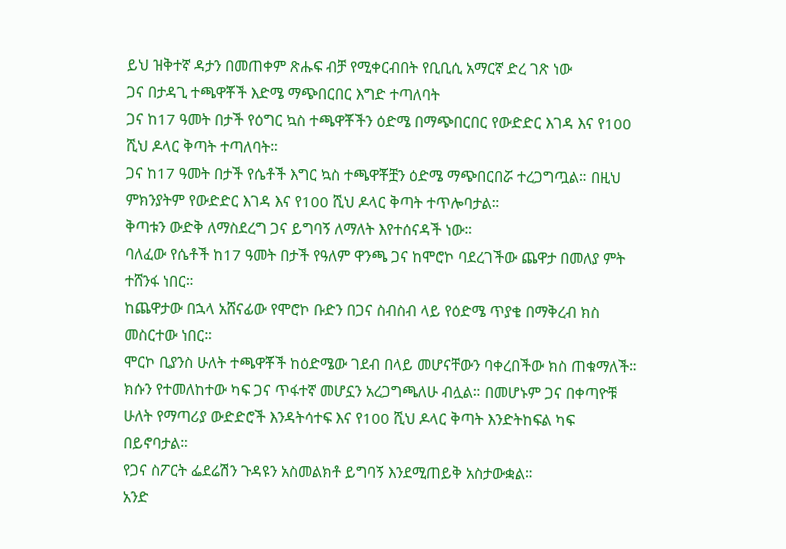ይህ ዝቅተኛ ዳታን በመጠቀም ጽሑፍ ብቻ የሚቀርብበት የቢቢሲ አማርኛ ድረ ገጽ ነው
ጋና በታዳጊ ተጫዋቾች እድሜ ማጭበርበር እግድ ተጣለባት
ጋና ከ17 ዓመት በታች የዕግር ኳስ ተጫዋቾችን ዕድሜ በማጭበርበር የውድድር እገዳ እና የ100 ሺህ ዶላር ቅጣት ተጣለባት።
ጋና ከ17 ዓመት በታች የሴቶች እግር ኳስ ተጫዋቾቿን ዕድሜ ማጭበርበሯ ተረጋግጧል። በዚህ ምክንያትም የውድድር እገዳ እና የ100 ሺህ ዶላር ቅጣት ተጥሎባታል።
ቅጣቱን ውድቅ ለማስደረግ ጋና ይግባኝ ለማለት እየተሰናዳች ነው።
ባለፈው የሴቶች ከ17 ዓመት በታች የዓለም ዋንጫ ጋና ከሞሮኮ ባደረገችው ጨዋታ በመለያ ምት ተሸንፋ ነበር።
ከጨዋታው በኋላ አሸናፊው የሞሮኮ ቡድን በጋና ስብስብ ላይ የዕድሜ ጥያቄ በማቅረብ ክስ መስርተው ነበር።
ሞርኮ ቢያንስ ሁለት ተጫዋቾች ከዕድሜው ገደብ በላይ መሆናቸውን ባቀረበችው ክስ ጠቁማለች።
ክሱን የተመለከተው ካፍ ጋና ጥፋተኛ መሆኗን አረጋግጫለሁ ብሏል። በመሆኑም ጋና በቀጣዮቹ ሁለት የማጣሪያ ውድድሮች እንዳትሳተፍ እና የ100 ሺህ ዶላር ቅጣት እንድትከፍል ካፍ በይኖባታል።
የጋና ስፖርት ፌደሬሽን ጉዳዩን አስመልክቶ ይግባኝ እንደሚጠይቅ አስታውቋል።
አንድ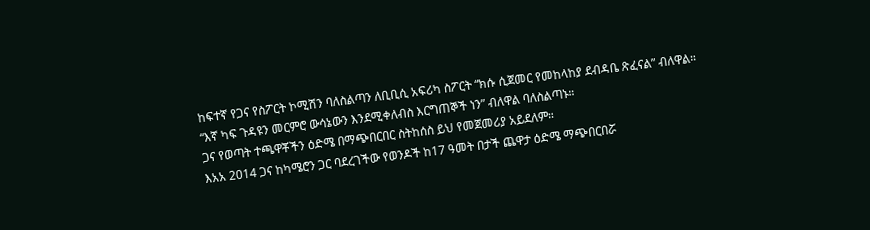ከፍተኛ የጋና የስፖርት ኮሚሽን ባለስልጣን ለቢቢሲ አፍሪካ ስፖርት “ክሱ ሲጀመር የመከላከያ ደብዳቤ ጽፈናል” ብለዋል።
“እኛ ካፍ ጉዳዩን መርምሮ ውሳኔውን እንደሚቀለብስ እርግጠኞች ነን” ብለዋል ባለስልጣኑ።
ጋና የወጣት ተጫዋቾችን ዕድሜ በማጭበርበር ስትከሰስ ይህ የመጀመሪያ አይደለም።
እአአ 2014 ጋና ከካሜሮን ጋር ባደረገችው የወንዶች ከ17 ዓመት በታች ጨዋታ ዕድሜ ማጭበርበሯ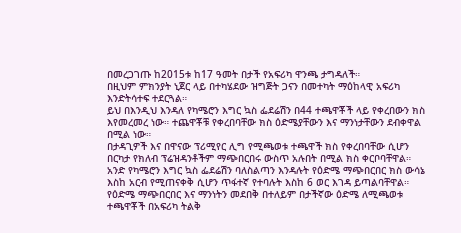በመረጋገጡ ከ2015ቱ ከ17 ዓመት በታች የአፍሪካ ዋንጫ ታግዳለች።
በዚህም ምክንያት ኒጀር ላይ በተካሄደው ዝግጅት ጋናን በመተካት ማዕከላዊ አፍሪካ እንድትሳተፍ ተደርጓል።
ይህ በእንዲህ እንዳለ የካሜሮን እግር ኳስ ፌደሬሽን በ44 ተጫዋቾች ላይ የቀረበውን ክስ እየመረመረ ነው። ተጨዋቾቹ የቀረበባቸው ክስ ዕድሜያቸውን እና ማንነታቸውን ደብቀዋል በሚል ነው።
በታዳጊዎች እና በዋናው ፕሪሚየር ሊግ የሚጫወቱ ተጫዋች ክስ የቀረበባቸው ሲሆን በርካታ የክለብ ፕሬዝዳንቶችም ማጭበርበሩ ውስጥ አሉበት በሚል ክስ ቀርቦባቸዋል።
አንድ የካሜሮን እግር ኳስ ፌደሬሽን ባለስልጣን እንዳሉት የዕድሜ ማጭበርበር ክስ ውሳኔ እስከ አርብ የሚጠናቀቅ ሲሆን ጥፋተኛ የተባሉት እስከ 6 ወር እገዳ ይጣልባቸዋል።
የዕድሜ ማጭበርበር እና ማንነትን መደበቅ በተለይም በታችኛው ዕድሜ ለሚጫወቱ ተጫዋቾች በአፍሪካ ትልቅ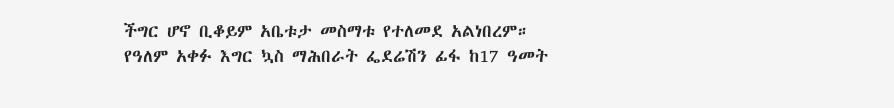ችግር ሆኖ ቢቆይም አቤቱታ መስማቱ የተለመደ አልነበረም።
የዓለም አቀፉ እግር ኳስ ማሕበራት ፌደሬሽን ፊፋ ከ17 ዓመት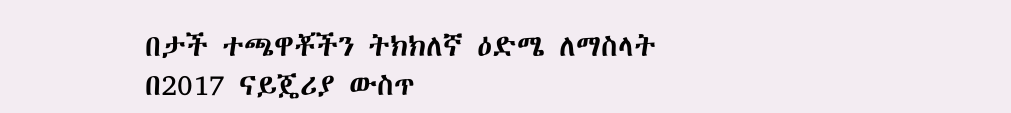በታች ተጫዋቾችን ትክክለኛ ዕድሜ ለማስላት በ2017 ናይጄሪያ ውስጥ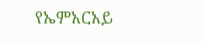የኤምአርአይ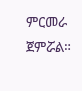ምርመራ ጀምሯል።